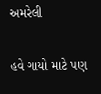અમરેલી

હવે ગાયો માટે પણ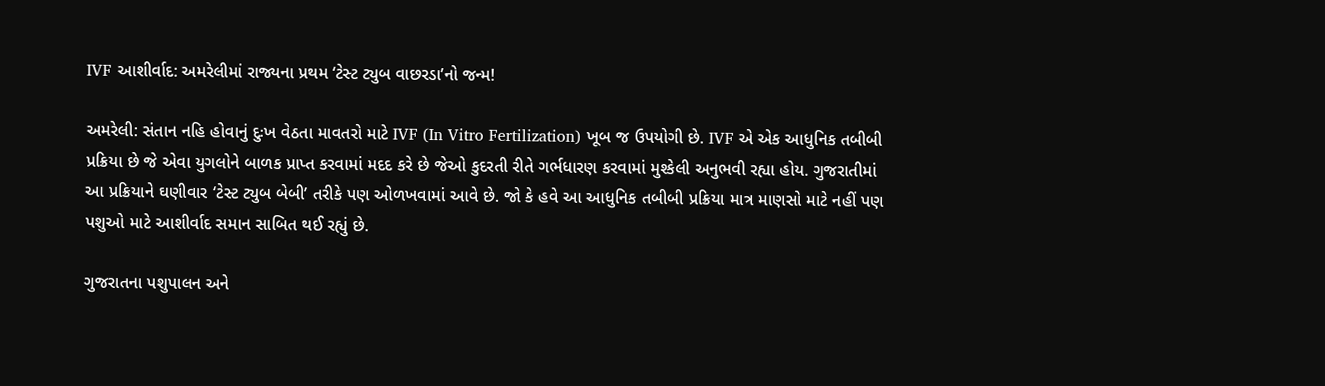IVF આશીર્વાદ: અમરેલીમાં રાજ્યના પ્રથમ ‘ટેસ્ટ ટ્યુબ વાછરડા’નો જન્મ!

અમરેલી: સંતાન નહિ હોવાનું દુઃખ વેઠતા માવતરો માટે IVF (In Vitro Fertilization) ખૂબ જ ઉપયોગી છે. IVF એ એક આધુનિક તબીબી પ્રક્રિયા છે જે એવા યુગલોને બાળક પ્રાપ્ત કરવામાં મદદ કરે છે જેઓ કુદરતી રીતે ગર્ભધારણ કરવામાં મુશ્કેલી અનુભવી રહ્યા હોય. ગુજરાતીમાં આ પ્રક્રિયાને ઘણીવાર ‘ટેસ્ટ ટ્યુબ બેબી’ તરીકે પણ ઓળખવામાં આવે છે. જો કે હવે આ આધુનિક તબીબી પ્રક્રિયા માત્ર માણસો માટે નહીં પણ પશુઓ માટે આશીર્વાદ સમાન સાબિત થઈ રહ્યું છે.

ગુજરાતના પશુપાલન અને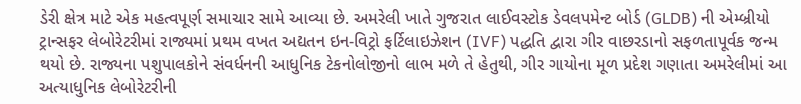ડેરી ક્ષેત્ર માટે એક મહત્વપૂર્ણ સમાચાર સામે આવ્યા છે. અમરેલી ખાતે ગુજરાત લાઈવસ્ટોક ડેવલપમેન્ટ બોર્ડ (GLDB) ની એમ્બ્રીયો ટ્રાન્સફર લેબોરેટરીમાં રાજ્યમાં પ્રથમ વખત અદ્યતન ઇન-વિટ્રો ફર્ટિલાઇઝેશન (IVF) પદ્ધતિ દ્વારા ગીર વાછરડાનો સફળતાપૂર્વક જન્મ થયો છે. રાજ્યના પશુપાલકોને સંવર્ધનની આધુનિક ટેકનોલોજીનો લાભ મળે તે હેતુથી, ગીર ગાયોના મૂળ પ્રદેશ ગણાતા અમરેલીમાં આ અત્યાધુનિક લેબોરેટરીની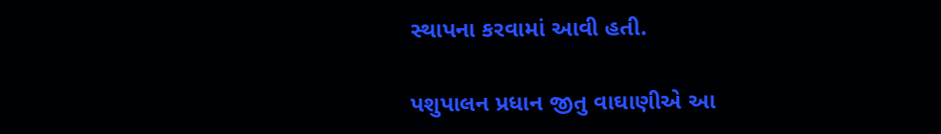સ્થાપના કરવામાં આવી હતી.

પશુપાલન પ્રધાન જીતુ વાઘાણીએ આ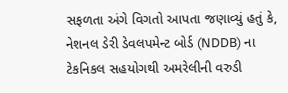સફળતા અંગે વિગતો આપતા જણાવ્યું હતું કે, નેશનલ ડેરી ડેવલપમેન્ટ બોર્ડ (NDDB) ના ટેકનિકલ સહયોગથી અમરેલીની વરુડી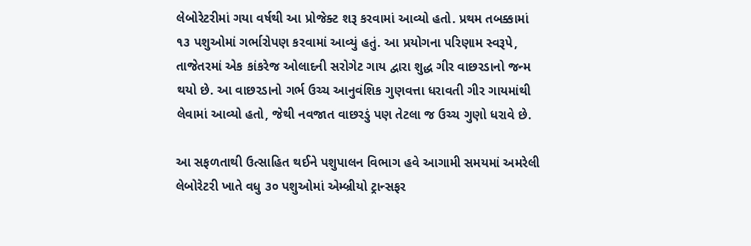લેબોરેટરીમાં ગયા વર્ષથી આ પ્રોજેક્ટ શરૂ કરવામાં આવ્યો હતો. પ્રથમ તબક્કામાં ૧૩ પશુઓમાં ગર્ભારોપણ કરવામાં આવ્યું હતું. આ પ્રયોગના પરિણામ સ્વરૂપે, તાજેતરમાં એક કાંકરેજ ઓલાદની સરોગેટ ગાય દ્વારા શુદ્ધ ગીર વાછરડાનો જન્મ થયો છે. આ વાછરડાનો ગર્ભ ઉચ્ચ આનુવંશિક ગુણવત્તા ધરાવતી ગીર ગાયમાંથી લેવામાં આવ્યો હતો, જેથી નવજાત વાછરડું પણ તેટલા જ ઉચ્ચ ગુણો ધરાવે છે.

આ સફળતાથી ઉત્સાહિત થઈને પશુપાલન વિભાગ હવે આગામી સમયમાં અમરેલી લેબોરેટરી ખાતે વધુ ૩૦ પશુઓમાં એમ્બ્રીયો ટ્રાન્સફર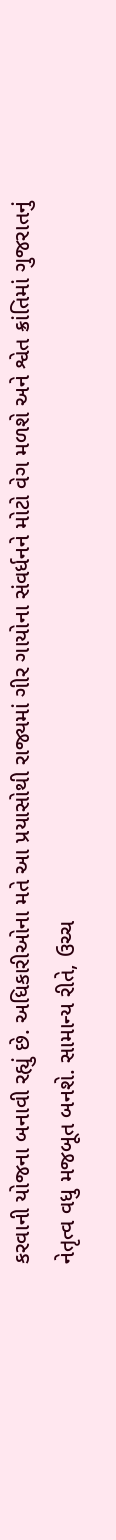કરવાની યોજના બનાવી રહ્યું છે. અધિકારીઓના મતે આ પ્રયાસોથી રાજ્યમાં ગીર ગાયોના સંવર્ધનને મોટો વેગ મળશે અને શ્વેત ક્રાંતિમાં ગુજરાતનું નેતૃત્વ વધુ મજબૂત બનશે. સામાન્ય રીતે, ઉચ્ચ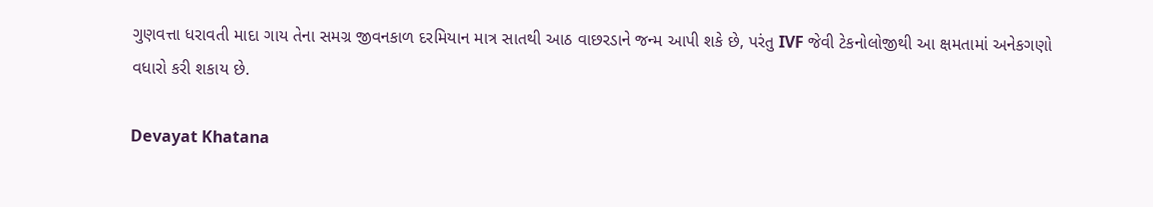ગુણવત્તા ધરાવતી માદા ગાય તેના સમગ્ર જીવનકાળ દરમિયાન માત્ર સાતથી આઠ વાછરડાને જન્મ આપી શકે છે, પરંતુ IVF જેવી ટેકનોલોજીથી આ ક્ષમતામાં અનેકગણો વધારો કરી શકાય છે.

Devayat Khatana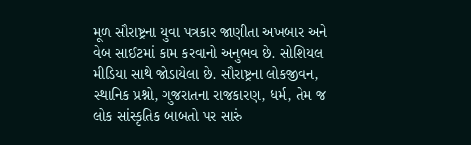મૂળ સૌરાષ્ટ્રના યુવા પત્રકાર જાણીતા અખબાર અને વેબ સાઈટમાં કામ કરવાનો અનુભવ છે. સોશિયલ મીડિયા સાથે જોડાયેલા છે. સૌરાષ્ટ્રના લોકજીવન, સ્થાનિક પ્રશ્નો, ગુજરાતના રાજકારણ, ધર્મ, તેમ જ લોક સાંસ્કૃતિક બાબતો પર સારું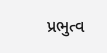પ્રભુત્વ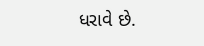ધરાવે છે.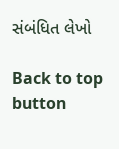સંબંધિત લેખો

Back to top button